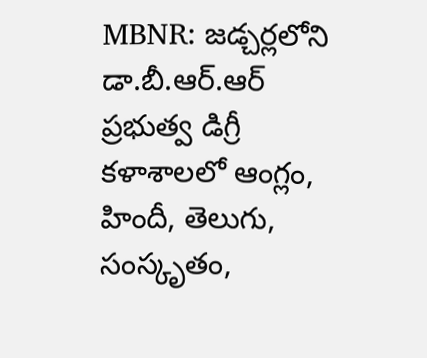MBNR: జడ్చర్లలోని డా.బీ.ఆర్.ఆర్ ప్రభుత్వ డిగ్రీ కళాశాలలో ఆంగ్లం, హిందీ, తెలుగు, సంస్కృతం,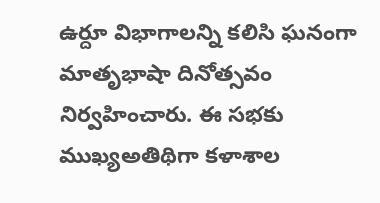ఉర్దూ విభాగాలన్ని కలిసి ఘనంగా మాతృభాషా దినోత్సవం నిర్వహించారు. ఈ సభకు ముఖ్యఅతిథిగా కళాశాల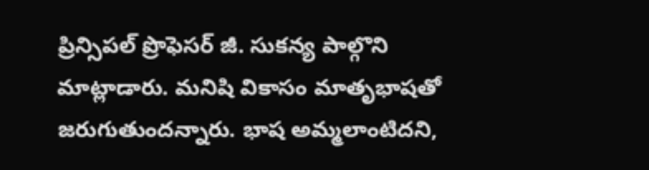ప్రిన్సిపల్ ప్రొఫెసర్ జీ. సుకన్య పాల్గొని మాట్లాడారు. మనిషి వికాసం మాతృభాషతో జరుగుతుందన్నారు. భాష అమ్మలాంటిదని,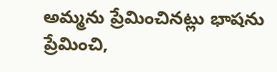అమ్మను ప్రేమించినట్లు భాషను ప్రేమించి,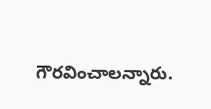గౌరవించాలన్నారు.